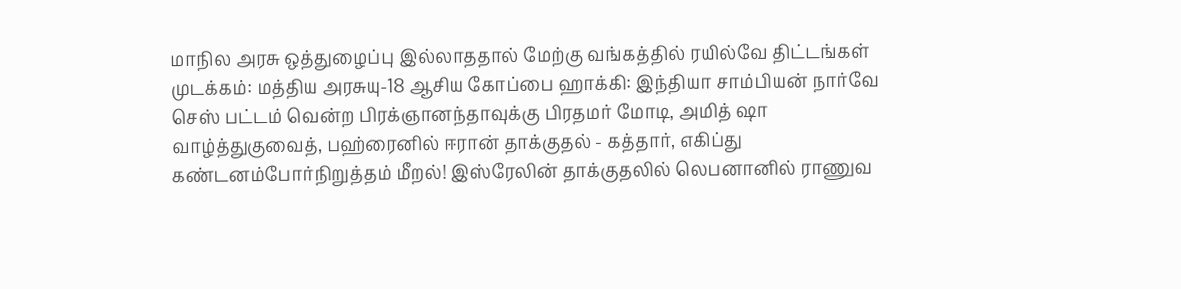மாநில அரசு ஒத்துழைப்பு இல்லாததால் மேற்கு வங்கத்தில் ரயில்வே திட்டங்கள் முடக்கம்: மத்திய அரசுயு-18 ஆசிய கோப்பை ஹாக்கி: இந்தியா சாம்பியன் நார்வே செஸ் பட்டம் வென்ற பிரக்ஞானந்தாவுக்கு பிரதமர் மோடி, அமித் ஷா வாழ்த்துகுவைத், பஹ்ரைனில் ஈரான் தாக்குதல் - கத்தார், எகிப்து கண்டனம்போர்நிறுத்தம் மீறல்! இஸ்ரேலின் தாக்குதலில் லெபனானில் ராணுவ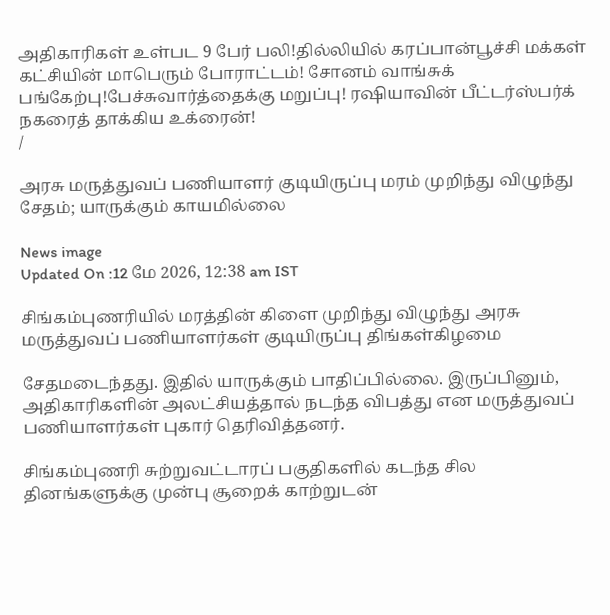அதிகாரிகள் உள்பட 9 பேர் பலி!தில்லியில் கரப்பான்பூச்சி மக்கள் கட்சியின் மாபெரும் போராட்டம்! சோனம் வாங்சுக் பங்கேற்பு!பேச்சுவார்த்தைக்கு மறுப்பு! ரஷியாவின் பீட்டர்ஸ்பர்க் நகரைத் தாக்கிய உக்ரைன்!
/

அரசு மருத்துவப் பணியாளர் குடியிருப்பு மரம் முறிந்து விழுந்து சேதம்; யாருக்கும் காயமில்லை

News image
Updated On :12 மே 2026, 12:38 am IST

சிங்கம்புணரியில் மரத்தின் கிளை முறிந்து விழுந்து அரசு மருத்துவப் பணியாளர்கள் குடியிருப்பு திங்கள்கிழமை

சேதமடைந்தது. இதில் யாருக்கும் பாதிப்பில்லை. இருப்பினும், அதிகாரிகளின் அலட்சியத்தால் நடந்த விபத்து என மருத்துவப் பணியாளர்கள் புகார் தெரிவித்தனர்.

சிங்கம்புணரி சுற்றுவட்டாரப் பகுதிகளில் கடந்த சில தினங்களுக்கு முன்பு சூறைக் காற்றுடன்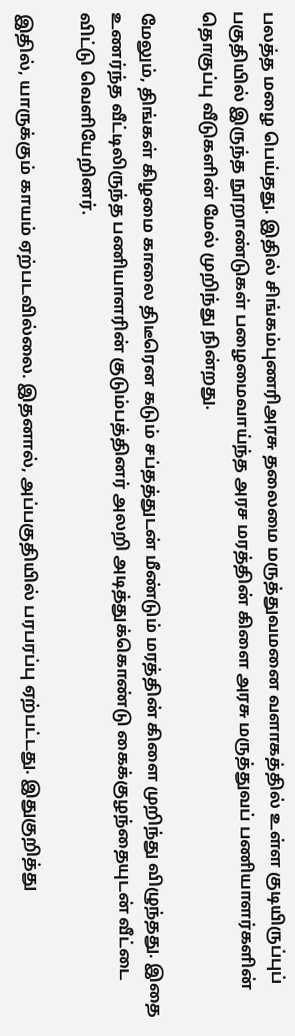பலத்த மழை பெய்தது. இதில் சிங்கம்புணரிஅரசு தலைமை மருத்துவமனை வளாகத்தில் உள்ள குடியிருப்புப் பகுதியில் இருந்த நூறாண்டுகள் பழைமைவாய்ந்த அரச மரத்தின் கிளை அரசு மருத்துவப் பணியாளர்களின் தொகுப்பு வீடுகளின் மேல் முறிந்து நின்றது.

மேலும், திங்கள் கிழமை காலை திடீரென கடும் சப்தத்துடன் மீண்டும் மரத்தின் கிளை முறிந்து விழுந்தது. இதை உணர்ந்த வீட்டிலிருந்த பணியாளரின் குடும்பத்தினர் அலறி அடித்துக்கொண்டு கைக்குழந்தையுடன் வீட்டை விட்டு வெளியேறினர்.

இதில், யாருக்கும் காயம் ஏற்படவில்லை. இதனால், அப்பகுதியில் பரபரப்பு ஏற்பட்டது. இதுகுறித்து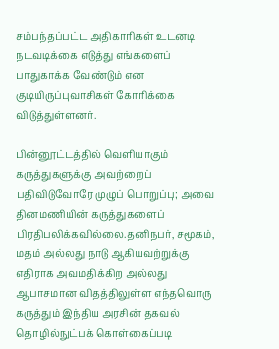சம்பந்தப்பட்ட அதிகாரிகள் உடனடி நடவடிக்கை எடுத்து எங்களைப் பாதுகாக்க வேண்டும் என குடியிருப்புவாசிகள் கோரிக்கை விடுத்துள்ளனர்.

பின்னூட்டத்தில் வெளியாகும் கருத்துகளுக்கு அவற்றைப் பதிவிடுவோரே முழுப் பொறுப்பு; அவை தினமணியின் கருத்துகளைப் பிரதிபலிக்கவில்லை.தனிநபர், சமூகம், மதம் அல்லது நாடு ஆகியவற்றுக்கு எதிராக அவமதிக்கிற அல்லது ஆபாசமான விதத்திலுள்ள எந்தவொரு கருத்தும் இந்திய அரசின் தகவல் தொழில்நுட்பக் கொள்கைப்படி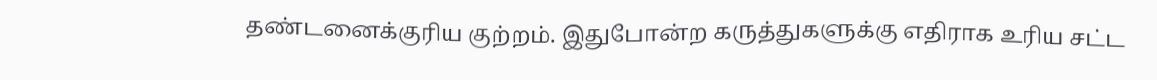தண்டனைக்குரிய குற்றம். இதுபோன்ற கருத்துகளுக்கு எதிராக உரிய சட்ட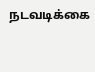நடவடிக்கை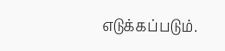எடுக்கப்படும்.